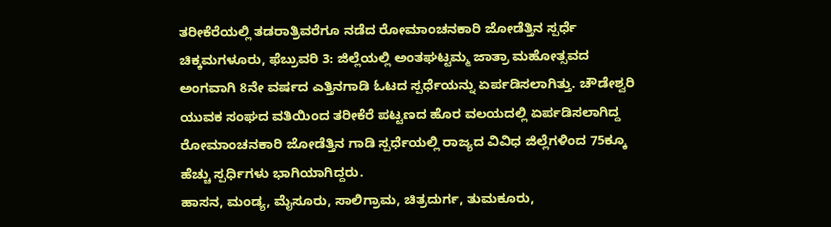ತರೀಕೆರೆಯಲ್ಲಿ ತಡರಾತ್ರಿವರೆಗೂ ನಡೆದ ರೋಮಾಂಚನಕಾರಿ ಜೋಡೆತ್ತಿನ ಸ್ಪರ್ಧೆ
ಚಿಕ್ಕಮಗಳೂರು, ಫೆಬ್ರುವರಿ 3: ಜಿಲ್ಲೆಯಲ್ಲಿ ಅಂತಘಟ್ಟಮ್ಮ ಜಾತ್ರಾ ಮಹೋತ್ಸವದ ಅಂಗವಾಗಿ 8ನೇ ವರ್ಷದ ಎತ್ತಿನಗಾಡಿ ಓಟದ ಸ್ಪರ್ಧೆಯನ್ನು ಏರ್ಪಡಿಸಲಾಗಿತ್ತು. ಚೌಡೇಶ್ವರಿ ಯುವಕ ಸಂಘದ ವತಿಯಿಂದ ತರೀಕೆರೆ ಪಟ್ಟಣದ ಹೊರ ವಲಯದಲ್ಲಿ ಏರ್ಪಡಿಸಲಾಗಿದ್ದ ರೋಮಾಂಚನಕಾರಿ ಜೋಡೆತ್ತಿನ ಗಾಡಿ ಸ್ಪರ್ಧೆಯಲ್ಲಿ ರಾಜ್ಯದ ವಿವಿಧ ಜಿಲ್ಲೆಗಳಿಂದ 75ಕ್ಕೂ ಹೆಚ್ಚು ಸ್ಪರ್ಧಿಗಳು ಭಾಗಿಯಾಗಿದ್ದರು.
ಹಾಸನ, ಮಂಡ್ಯ, ಮೈಸೂರು, ಸಾಲಿಗ್ರಾಮ, ಚಿತ್ರದುರ್ಗ, ತುಮಕೂರು,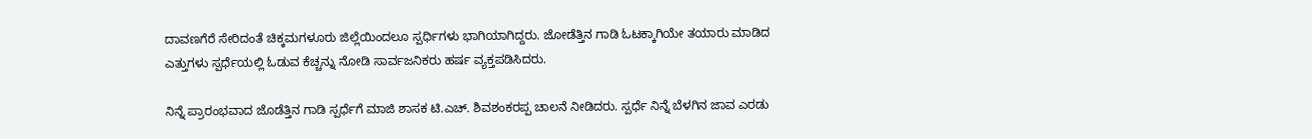ದಾವಣಗೆರೆ ಸೇರಿದಂತೆ ಚಿಕ್ಕಮಗಳೂರು ಜಿಲ್ಲೆಯಿಂದಲೂ ಸ್ಪರ್ಧಿಗಳು ಭಾಗಿಯಾಗಿದ್ದರು. ಜೋಡೆತ್ತಿನ ಗಾಡಿ ಓಟಕ್ಕಾಗಿಯೇ ತಯಾರು ಮಾಡಿದ ಎತ್ತುಗಳು ಸ್ಪರ್ಧೆಯಲ್ಲಿ ಓಡುವ ಕೆಚ್ಚನ್ನು ನೋಡಿ ಸಾರ್ವಜನಿಕರು ಹರ್ಷ ವ್ಯಕ್ತಪಡಿಸಿದರು.

ನಿನ್ನೆ ಪ್ರಾರಂಭವಾದ ಜೊಡೆತ್ತಿನ ಗಾಡಿ ಸ್ಪರ್ಧೆಗೆ ಮಾಜಿ ಶಾಸಕ ಟಿ.ಎಚ್. ಶಿವಶಂಕರಪ್ಪ ಚಾಲನೆ ನೀಡಿದರು. ಸ್ಪರ್ಧೆ ನಿನ್ನೆ ಬೆಳಗಿನ ಜಾವ ಎರಡು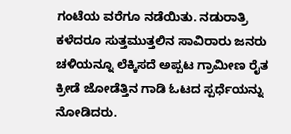ಗಂಟೆಯ ವರೆಗೂ ನಡೆಯಿತು. ನಡುರಾತ್ರಿ ಕಳೆದರೂ ಸುತ್ತಮುತ್ತಲಿನ ಸಾವಿರಾರು ಜನರು ಚಳಿಯನ್ನೂ ಲೆಕ್ಕಿಸದೆ ಅಪ್ಪಟ ಗ್ರಾಮೀಣ ರೈತ ಕ್ರೀಡೆ ಜೋಡೆತ್ತಿನ ಗಾಡಿ ಓಟದ ಸ್ಪರ್ಧೆಯನ್ನು ನೋಡಿದರು.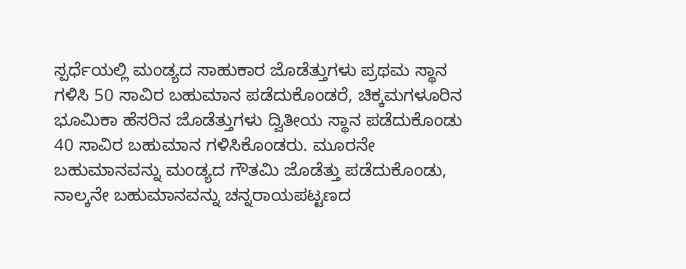ಸ್ಪರ್ಧೆಯಲ್ಲಿ ಮಂಡ್ಯದ ಸಾಹುಕಾರ ಜೊಡೆತ್ತುಗಳು ಪ್ರಥಮ ಸ್ಥಾನ ಗಳಿಸಿ 50 ಸಾವಿರ ಬಹುಮಾನ ಪಡೆದುಕೊಂಡರೆ, ಚಿಕ್ಕಮಗಳೂರಿನ ಭೂಮಿಕಾ ಹೆಸರಿನ ಜೊಡೆತ್ತುಗಳು ದ್ವಿತೀಯ ಸ್ಥಾನ ಪಡೆದುಕೊಂಡು 40 ಸಾವಿರ ಬಹುಮಾನ ಗಳಿಸಿಕೊಂಡರು. ಮೂರನೇ ಬಹುಮಾನವನ್ನು ಮಂಡ್ಯದ ಗೌತಮಿ ಜೊಡೆತ್ತು ಪಡೆದುಕೊಂಡು, ನಾಲ್ಕನೇ ಬಹುಮಾನವನ್ನು ಚನ್ನರಾಯಪಟ್ಟಣದ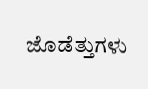ಜೊಡೆತ್ತುಗಳು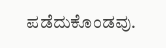ಪಡೆದುಕೊಂಡವು.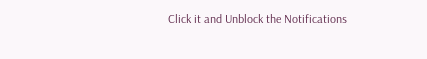Click it and Unblock the Notifications